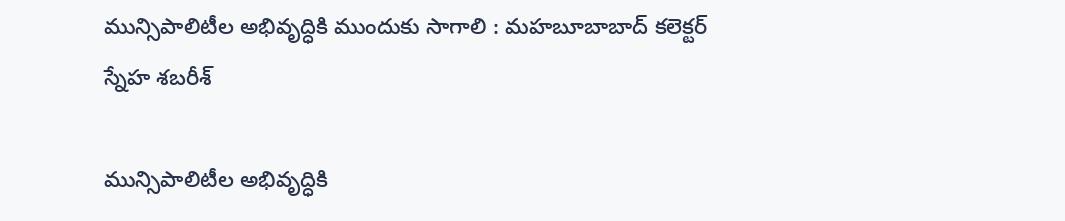మున్సిపాలిటీల అభివృద్ధికి ముందుకు సాగాలి : మహబూబాబాద్ కలెక్టర్ స్నేహ శబరీశ్

మున్సిపాలిటీల అభివృద్ధికి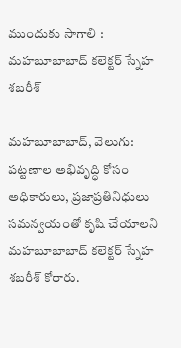ముందుకు సాగాలి : మహబూబాబాద్ కలెక్టర్ స్నేహ శబరీశ్

మహబూబాబాద్, వెలుగు: పట్టణాల అభివృద్ధి కోసం అధికారులు, ప్రజాప్రతినిధులు సమన్వయంతో కృషి చేయాలని మహబూబాబాద్ కలెక్టర్ స్నేహ శబరీశ్ కోరారు.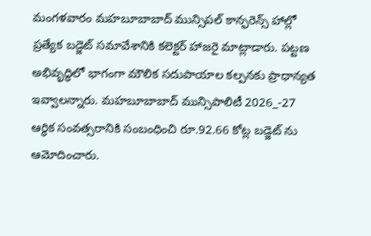మంగళవారం మహబూబాబాద్ మున్సిపల్ కాన్ఫరెన్స్ హాల్లో ప్రత్యేక బడ్జెట్ సమావేశానికి కలెక్టర్ హాజరై మాట్లాడారు. పట్టణ అభివృద్ధిలో భాగంగా మౌలిక సదుపాయాల కల్పనకు ప్రాధాన్యత ఇవ్వాలన్నారు. మహబూబాబాద్ మున్సిపాలిటీ 2026_-27 ఆర్థిక సంవత్సరానికి సంబంధించి రూ.92.66 కోట్ల బడ్జెట్ ను ఆమోదించారు.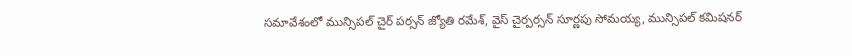సమావేశంలో మున్సిపల్ చైర్ పర్సన్ జ్యోతి రమేశ్, వైస్ చైర్పర్సన్ సూర్ణపు సోమయ్య, మున్సిపల్ కమిషనర్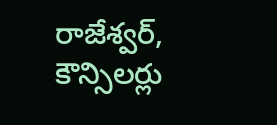రాజేశ్వర్, కౌన్సిలర్లు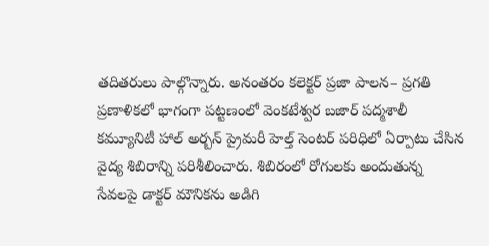తదితరులు పాల్గొన్నారు. అనంతరం కలెక్టర్ ప్రజా పాలన– ప్రగతి ప్రణాళికలో భాగంగా పట్టణంలో వెంకటేశ్వర బజార్ పద్మశాలీ కమ్యూనిటీ హాల్ అర్బన్ ప్రైమరీ హెల్త్ సెంటర్ పరిధిలో ఏర్పాటు చేసిన వైద్య శిబిరాన్ని పరిశీలించారు. శిబిరంలో రోగులకు అందుతున్న సేవలపై డాక్టర్ మౌనికను అడిగి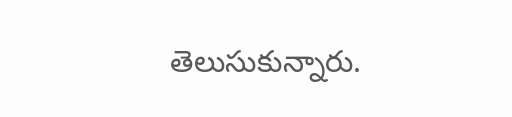తెలుసుకున్నారు.